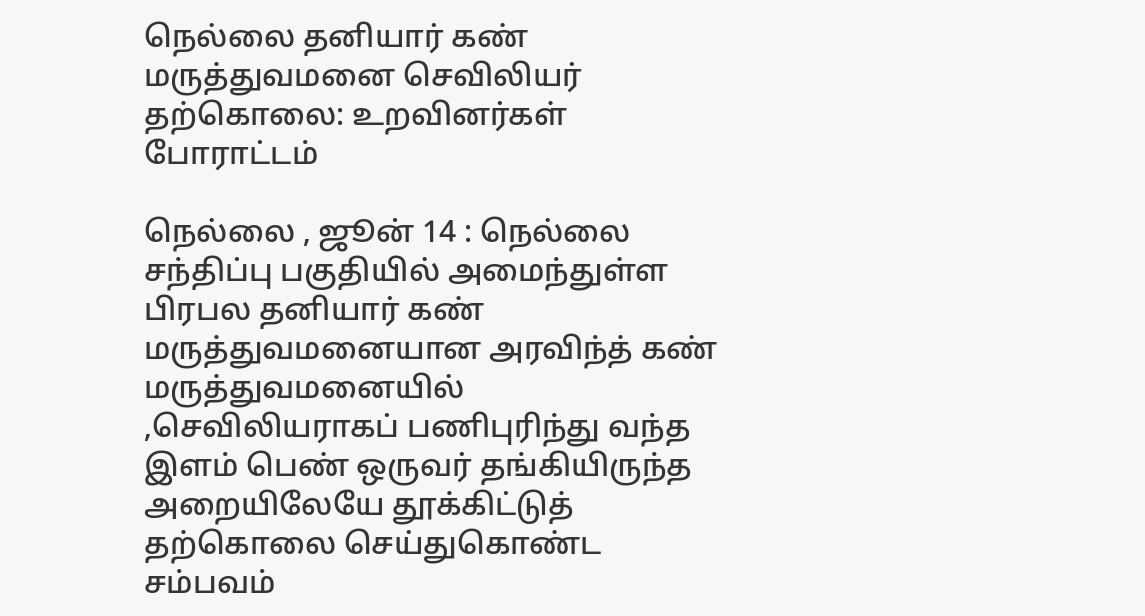நெல்லை தனியார் கண் மருத்துவமனை செவிலியர் தற்கொலை: உறவினர்கள் போராட்டம்

நெல்லை , ஜூன் 14 : நெல்லை சந்திப்பு பகுதியில் அமைந்துள்ள பிரபல தனியார் கண் மருத்துவமனையான அரவிந்த் கண் மருத்துவமனையில் ,செவிலியராகப் பணிபுரிந்து வந்த இளம் பெண் ஒருவர் தங்கியிருந்த அறையிலேயே தூக்கிட்டுத் தற்கொலை செய்துகொண்ட சம்பவம்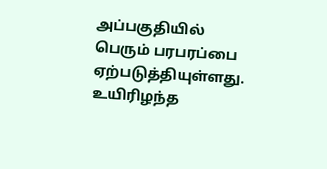அப்பகுதியில் பெரும் பரபரப்பை ஏற்படுத்தியுள்ளது. உயிரிழந்த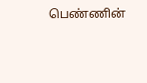பெண்ணின்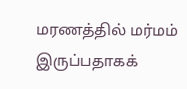மரணத்தில் மர்மம் இருப்பதாகக்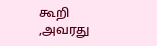கூறி ,அவரது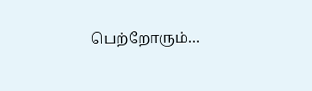பெற்றோரும்…